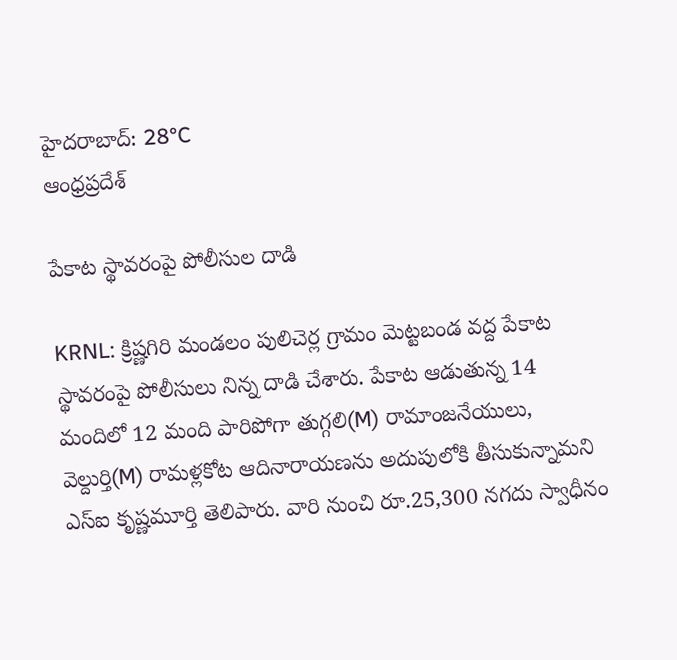హైదరాబాద్: 28°C
ఆంధ్రప్రదేశ్

పేకాట స్థావరంపై పోలీసుల దాడి

KRNL: క్రిష్ణగిరి మండలం పులిచెర్ల గ్రామం మెట్టబండ వద్ద పేకాట స్థావరంపై పోలీసులు నిన్న దాడి చేశారు. పేకాట ఆడుతున్న 14 మందిలో 12 మంది పారిపోగా తుగ్గలి(M) రామాంజనేయులు, వెల్దుర్తి(M) రామళ్లకోట ఆదినారాయణను అదుపులోకి తీసుకున్నామని ఎస్ఐ కృష్ణమూర్తి తెలిపారు. వారి నుంచి రూ.25,300 నగదు స్వాధీనం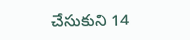చేసుకుని 14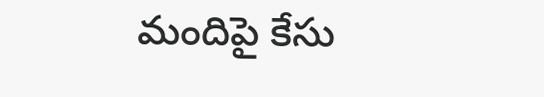మందిపై కేసు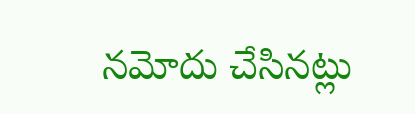నమోదు చేసినట్లు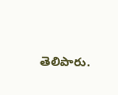తెలిపారు.